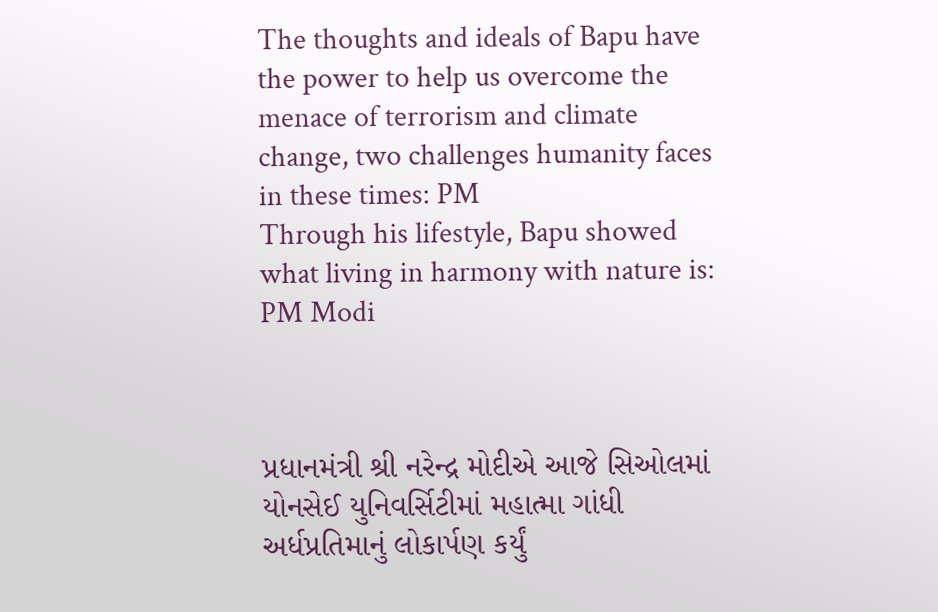The thoughts and ideals of Bapu have the power to help us overcome the menace of terrorism and climate change, two challenges humanity faces in these times: PM
Through his lifestyle, Bapu showed what living in harmony with nature is: PM Modi



પ્રધાનમંત્રી શ્રી નરેન્દ્ર મોદીએ આજે સિઓલમાં યોનસેઈ યુનિવર્સિટીમાં મહાત્મા ગાંધી અર્ધપ્રતિમાનું લોકાર્પણ કર્યું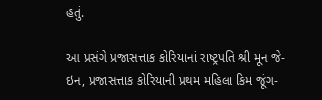હતું.

આ પ્રસંગે પ્રજાસત્તાક કોરિયાનાં રાષ્ટ્રપતિ શ્રી મૂન જે-ઇન, પ્રજાસત્તાક કોરિયાની પ્રથમ મહિલા કિમ જૂંગ-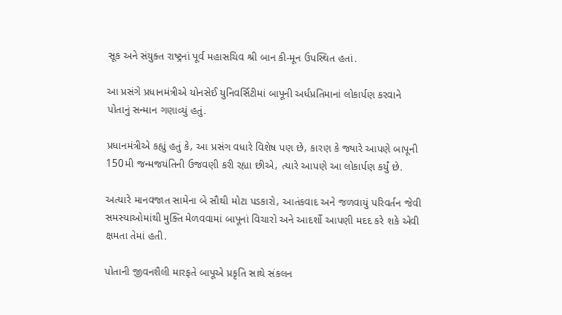સૂક અને સંયુક્ત રાષ્ટ્રનાં પૂર્વ મહાસચિવ શ્રી બાન કી-મૂન ઉપસ્થિત હતાં.

આ પ્રસંગે પ્રધાનમંત્રીએ યોનસેઈ યુનિવર્સિટીમાં બાપૂની અર્ધપ્રતિમાનાં લોકાર્પણ કરવાને પોતાનું સન્માન ગણાવ્યું હતું.

પ્રધાનમંત્રીએ કહ્યું હતું કે, આ પ્રસંગ વધારે વિશેષ પણ છે, કારણ કે જ્યારે આપણે બાપૂની 150મી જન્મજયંતિની ઉજવણી કરી રહ્યા છીએ, ત્યારે આપણે આ લોકાર્પણ કર્યું છે.

અત્યારે માનવજાત સામેના બે સૌથી મોટા પડકારો, આતંકવાદ અને જળવાયું પરિવર્તન જેવી સમસ્યાઓમાંથી મુક્તિ મેળવવામાં બાપૂનાં વિચારો અને આદર્શો આપણી મદદ કરે શકે એવી ક્ષમતા તેમાં હતી.

પોતાની જીવનશૈલી મારફતે બાપૂએ પ્રકૃતિ સાથે સંકલન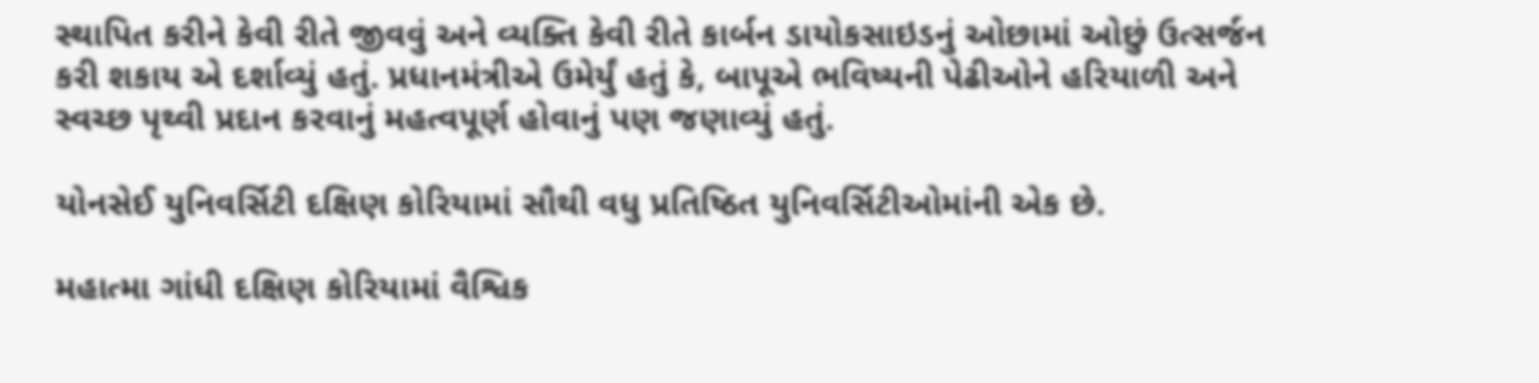સ્થાપિત કરીને કેવી રીતે જીવવું અને વ્યક્તિ કેવી રીતે કાર્બન ડાયોકસાઇડનું ઓછામાં ઓછું ઉત્સર્જન કરી શકાય એ દર્શાવ્યું હતું. પ્રધાનમંત્રીએ ઉમેર્યું હતું કે, બાપૂએ ભવિષ્યની પેઢીઓને હરિયાળી અને સ્વચ્છ પૃથ્વી પ્રદાન કરવાનું મહત્વપૂર્ણ હોવાનું પણ જણાવ્યું હતું.

યોનસેઈ યુનિવર્સિટી દક્ષિણ કોરિયામાં સૌથી વધુ પ્રતિષ્ઠિત યુનિવર્સિટીઓમાંની એક છે.

મહાત્મા ગાંધી દક્ષિણ કોરિયામાં વૈશ્વિક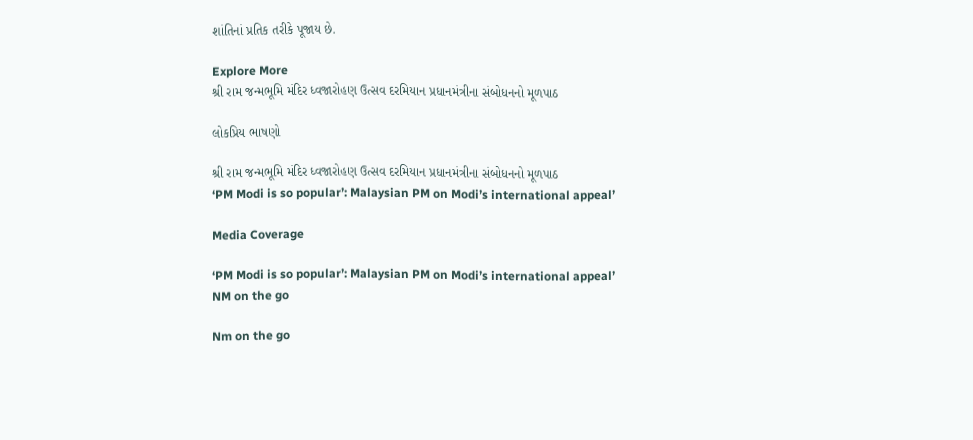શાંતિનાં પ્રતિક તરીકે પૂજાય છે.

Explore More
શ્રી રામ જન્મભૂમિ મંદિર ધ્વજારોહણ ઉત્સવ દરમિયાન પ્રધાનમંત્રીના સંબોધનનો મૂળપાઠ

લોકપ્રિય ભાષણો

શ્રી રામ જન્મભૂમિ મંદિર ધ્વજારોહણ ઉત્સવ દરમિયાન પ્રધાનમંત્રીના સંબોધનનો મૂળપાઠ
‘PM Modi is so popular’: Malaysian PM on Modi’s international appeal’

Media Coverage

‘PM Modi is so popular’: Malaysian PM on Modi’s international appeal’
NM on the go

Nm on the go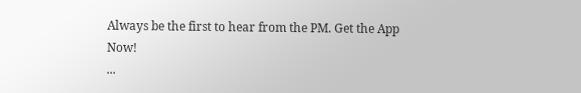Always be the first to hear from the PM. Get the App Now!
...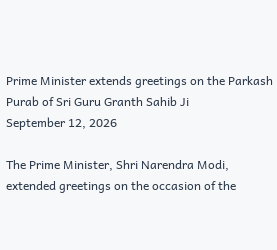Prime Minister extends greetings on the Parkash Purab of Sri Guru Granth Sahib Ji
September 12, 2026

The Prime Minister, Shri Narendra Modi, extended greetings on the occasion of the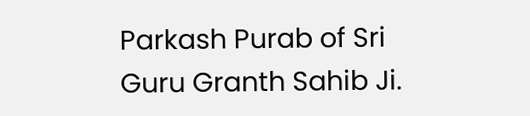Parkash Purab of Sri Guru Granth Sahib Ji.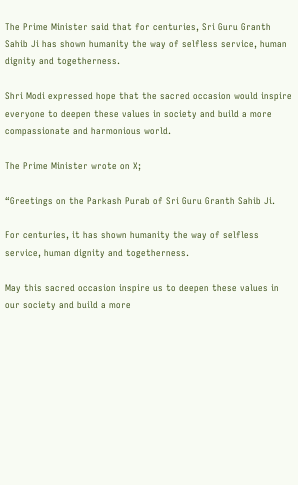The Prime Minister said that for centuries, Sri Guru Granth Sahib Ji has shown humanity the way of selfless service, human dignity and togetherness.

Shri Modi expressed hope that the sacred occasion would inspire everyone to deepen these values in society and build a more compassionate and harmonious world.

The Prime Minister wrote on X;

“Greetings on the Parkash Purab of Sri Guru Granth Sahib Ji.

For centuries, it has shown humanity the way of selfless service, human dignity and togetherness.

May this sacred occasion inspire us to deepen these values in our society and build a more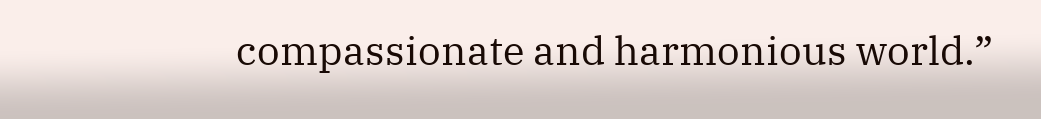compassionate and harmonious world.”